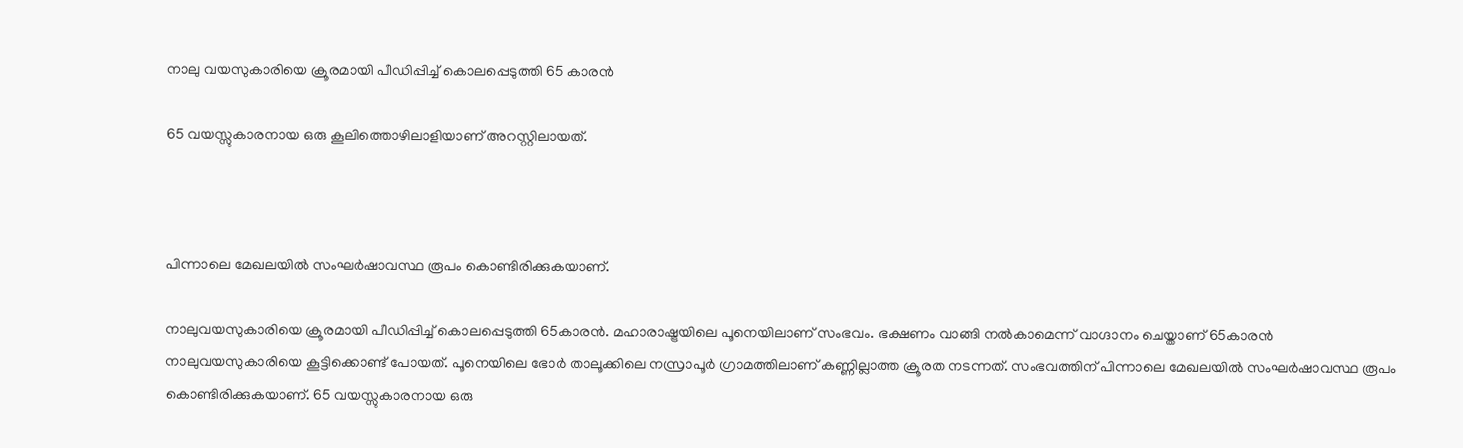നാലു വയസുകാരിയെ ക്രൂരമായി പീഡിപ്പിച്ച് കൊലപ്പെടുത്തി 65 കാരന്‍

65 വയസ്സുകാരനായ ഒരു കൂലിത്തൊഴിലാളിയാണ് അറസ്റ്റിലായത്.



പിന്നാലെ മേഖലയില്‍ സംഘര്‍ഷാവസ്ഥ രൂപം കൊണ്ടിരിക്കുകയാണ്.

നാലുവയസുകാരിയെ ക്രൂരമായി പീഡിപ്പിച്ച് കൊലപ്പെടുത്തി 65കാരന്‍. മഹാരാഷ്ട്രയിലെ പൂനെയിലാണ് സംഭവം. ഭക്ഷണം വാങ്ങി നല്‍കാമെന്ന് വാഗ്ദാനം ചെയ്താണ് 65കാരന്‍ നാലുവയസുകാരിയെ കൂട്ടിക്കൊണ്ട് പോയത്. പൂനെയിലെ ഭോര്‍ താലൂക്കിലെ നസ്രാപൂര്‍ ഗ്രാമത്തിലാണ് കണ്ണില്ലാത്ത ക്രൂരത നടന്നത്. സംഭവത്തിന് പിന്നാലെ മേഖലയില്‍ സംഘര്‍ഷാവസ്ഥ രൂപം കൊണ്ടിരിക്കുകയാണ്. 65 വയസ്സുകാരനായ ഒരു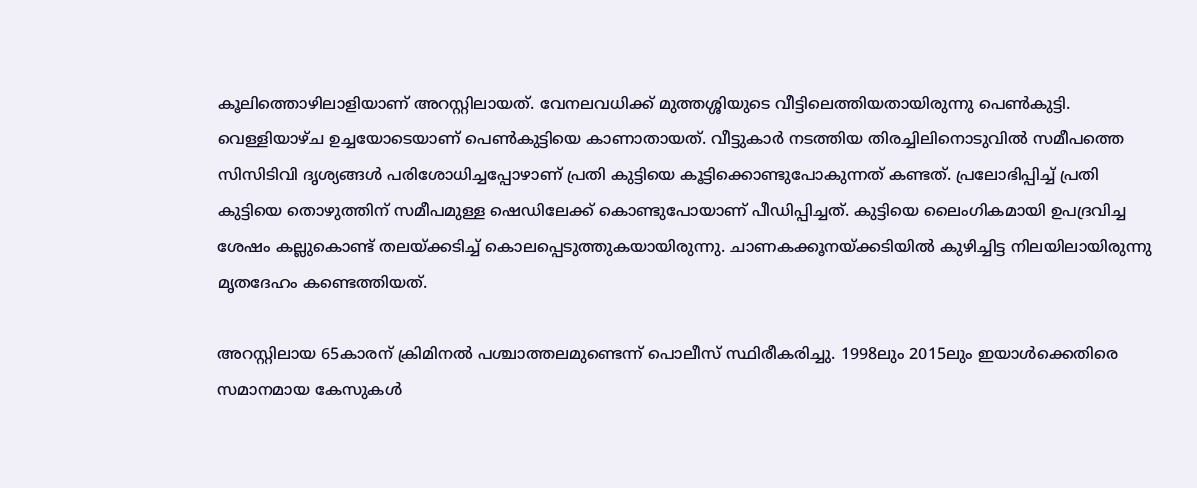കൂലിത്തൊഴിലാളിയാണ് അറസ്റ്റിലായത്. വേനലവധിക്ക് മുത്തശ്ശിയുടെ വീട്ടിലെത്തിയതായിരുന്നു പെണ്‍കുട്ടി. വെള്ളിയാഴ്ച ഉച്ചയോടെയാണ് പെണ്‍കുട്ടിയെ കാണാതായത്. വീട്ടുകാര്‍ നടത്തിയ തിരച്ചിലിനൊടുവില്‍ സമീപത്തെ സിസിടിവി ദൃശ്യങ്ങള്‍ പരിശോധിച്ചപ്പോഴാണ് പ്രതി കുട്ടിയെ കൂട്ടിക്കൊണ്ടുപോകുന്നത് കണ്ടത്. പ്രലോഭിപ്പിച്ച് പ്രതി കുട്ടിയെ തൊഴുത്തിന് സമീപമുള്ള ഷെഡിലേക്ക് കൊണ്ടുപോയാണ് പീഡിപ്പിച്ചത്. കുട്ടിയെ ലൈംഗികമായി ഉപദ്രവിച്ച ശേഷം കല്ലുകൊണ്ട് തലയ്ക്കടിച്ച് കൊലപ്പെടുത്തുകയായിരുന്നു. ചാണകക്കൂനയ്ക്കടിയില്‍ കുഴിച്ചിട്ട നിലയിലായിരുന്നു മൃതദേഹം കണ്ടെത്തിയത്.

അറസ്റ്റിലായ 65കാരന് ക്രിമിനല്‍ പശ്ചാത്തലമുണ്ടെന്ന് പൊലീസ് സ്ഥിരീകരിച്ചു. 1998ലും 2015ലും ഇയാള്‍ക്കെതിരെ സമാനമായ കേസുകള്‍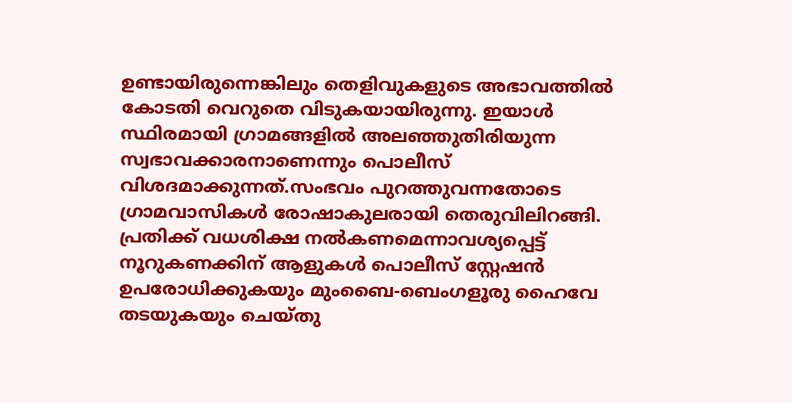ഉണ്ടായിരുന്നെങ്കിലും തെളിവുകളുടെ അഭാവത്തില്‍ കോടതി വെറുതെ വിടുകയായിരുന്നു. ഇയാള്‍ സ്ഥിരമായി ഗ്രാമങ്ങളില്‍ അലഞ്ഞുതിരിയുന്ന സ്വഭാവക്കാരനാണെന്നും പൊലീസ് വിശദമാക്കുന്നത്.സംഭവം പുറത്തുവന്നതോടെ ഗ്രാമവാസികള്‍ രോഷാകുലരായി തെരുവിലിറങ്ങി. പ്രതിക്ക് വധശിക്ഷ നല്‍കണമെന്നാവശ്യപ്പെട്ട് നൂറുകണക്കിന് ആളുകള്‍ പൊലീസ് സ്റ്റേഷന്‍ ഉപരോധിക്കുകയും മുംബൈ-ബെംഗളൂരു ഹൈവേ തടയുകയും ചെയ്തു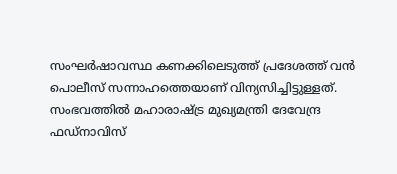സംഘര്‍ഷാവസ്ഥ കണക്കിലെടുത്ത് പ്രദേശത്ത് വന്‍ പൊലീസ് സന്നാഹത്തെയാണ് വിന്യസിച്ചിട്ടുള്ളത്.
സംഭവത്തില്‍ മഹാരാഷ്ട്ര മുഖ്യമന്ത്രി ദേവേന്ദ്ര ഫഡ്നാവിസ്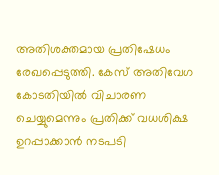അതിശക്തമായ പ്രതിഷേധം രേഖപ്പെടുത്തി. കേസ് അതിവേഗ കോടതിയില്‍ വിചാരണ ചെയ്യുമെന്നും പ്രതിക്ക് വധശിക്ഷ ഉറപ്പാക്കാന്‍ നടപടി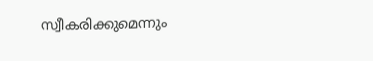സ്വീകരിക്കുമെന്നും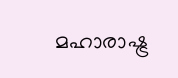മഹാരാഷ്ട്ര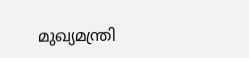മുഖ്യമന്ത്രി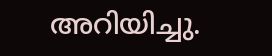അറിയിച്ചു.